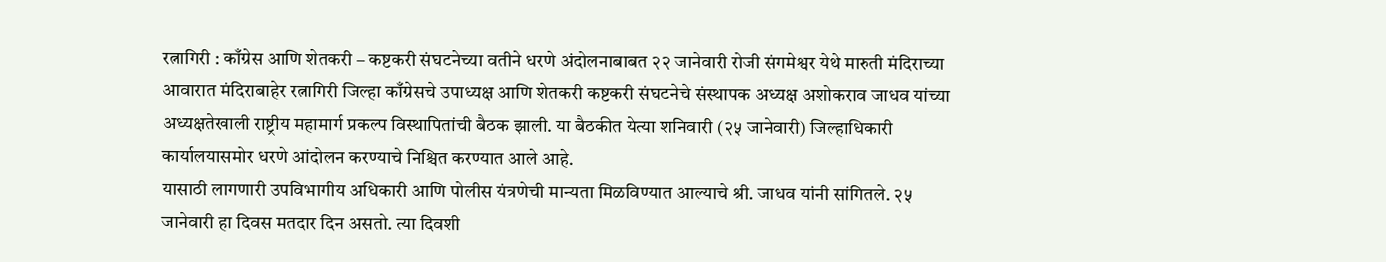रत्नागिरी : काँग्रेस आणि शेतकरी – कष्टकरी संघटनेच्या वतीने धरणे अंदोलनाबाबत २२ जानेवारी रोजी संगमेश्वर येथे मारुती मंदिराच्या आवारात मंदिराबाहेर रत्नागिरी जिल्हा काँग्रेसचे उपाध्यक्ष आणि शेतकरी कष्टकरी संघटनेचे संस्थापक अध्यक्ष अशोकराव जाधव यांच्या अध्यक्षतेखाली राष्ट्रीय महामार्ग प्रकल्प विस्थापितांची बैठक झाली. या बैठकीत येत्या शनिवारी (२५ जानेवारी) जिल्हाधिकारी कार्यालयासमोर धरणे आंदोलन करण्याचे निश्चित करण्यात आले आहे.
यासाठी लागणारी उपविभागीय अधिकारी आणि पोलीस यंत्रणेची मान्यता मिळविण्यात आल्याचे श्री. जाधव यांनी सांगितले. २५ जानेवारी हा दिवस मतदार दिन असतो. त्या दिवशी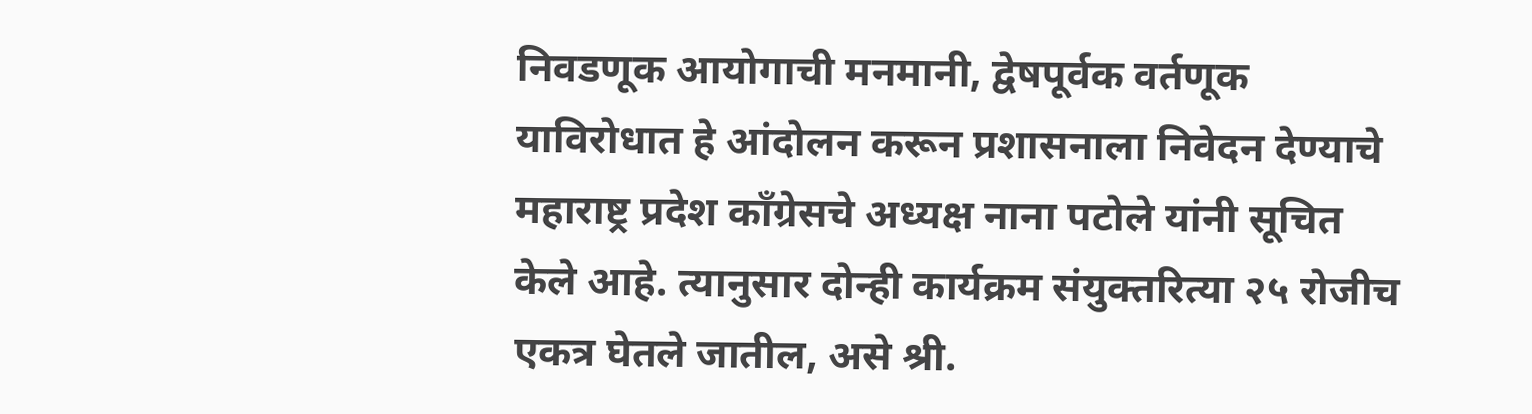निवडणूक आयोगाची मनमानी, द्वेषपूर्वक वर्तणूक याविरोधात हे आंदोलन करून प्रशासनाला निवेदन देण्याचे महाराष्ट्र प्रदेश काँग्रेसचे अध्यक्ष नाना पटोले यांनी सूचित केले आहे. त्यानुसार दोन्ही कार्यक्रम संयुक्तरित्या २५ रोजीच एकत्र घेतले जातील, असे श्री.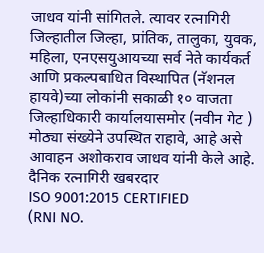जाधव यांनी सांगितले. त्यावर रत्नागिरी जिल्हातील जिल्हा, प्रांतिक, तालुका, युवक, महिला, एनएसयुआयच्या सर्व नेते कार्यकर्त आणि प्रकल्पबाधित विस्थापित (नॅशनल हायवे)च्या लोकांनी सकाळी १० वाजता जिल्हाधिकारी कार्यालयासमोर (नवीन गेट ) मोठ्या संख्येने उपस्थित राहावे, आहे असे आवाहन अशोकराव जाधव यांनी केले आहे.
दैनिक रत्नागिरी खबरदार
ISO 9001:2015 CERTIFIED
(RNI NO.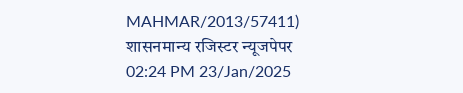MAHMAR/2013/57411)
शासनमान्य रजिस्टर न्यूजपेपर
02:24 PM 23/Jan/2025